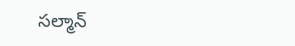సల్మాన్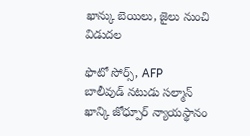ఖాన్కు బెయిలు, జైలు నుంచి విడుదల

ఫొటో సోర్స్, AFP
బాలీవుడ్ నటుడు సల్మాన్ ఖాన్కి జోధ్పూర్ న్యాయస్థానం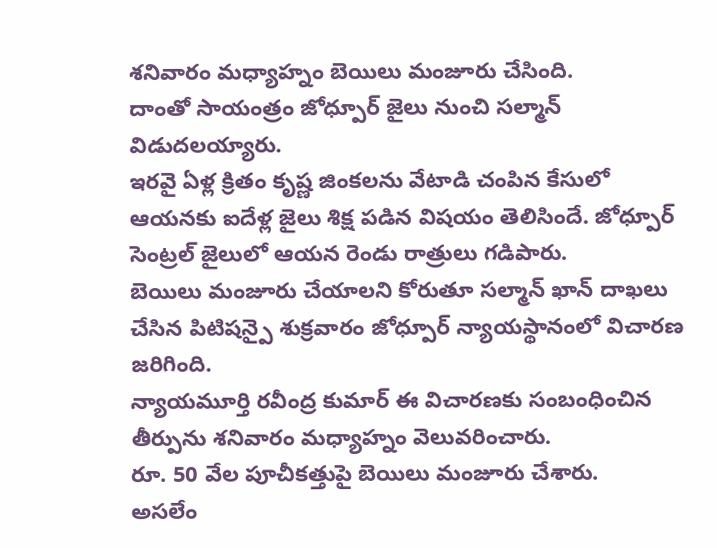శనివారం మధ్యాహ్నం బెయిలు మంజూరు చేసింది.
దాంతో సాయంత్రం జోధ్పూర్ జైలు నుంచి సల్మాన్ విడుదలయ్యారు.
ఇరవై ఏళ్ల క్రితం కృష్ణ జింకలను వేటాడి చంపిన కేసులో ఆయనకు ఐదేళ్ల జైలు శిక్ష పడిన విషయం తెలిసిందే. జోధ్పూర్ సెంట్రల్ జైలులో ఆయన రెండు రాత్రులు గడిపారు.
బెయిలు మంజూరు చేయాలని కోరుతూ సల్మాన్ ఖాన్ దాఖలు చేసిన పిటిషన్పై శుక్రవారం జోధ్పూర్ న్యాయస్థానంలో విచారణ జరిగింది.
న్యాయమూర్తి రవీంద్ర కుమార్ ఈ విచారణకు సంబంధించిన తీర్పును శనివారం మధ్యాహ్నం వెలువరించారు.
రూ. 50 వేల పూచీకత్తుపై బెయిలు మంజూరు చేశారు.
అసలేం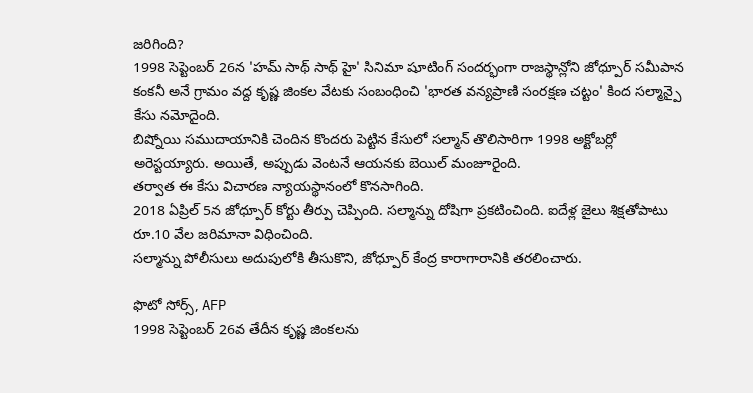జరిగింది?
1998 సెప్టెంబర్ 26న 'హమ్ సాథ్ సాథ్ హై' సినిమా షూటింగ్ సందర్భంగా రాజస్థాన్లోని జోధ్పూర్ సమీపాన కంకనీ అనే గ్రామం వద్ద కృష్ణ జింకల వేటకు సంబంధించి 'భారత వన్యప్రాణి సంరక్షణ చట్టం' కింద సల్మాన్పై కేసు నమోదైంది.
బిష్నోయి సముదాయానికి చెందిన కొందరు పెట్టిన కేసులో సల్మాన్ తొలిసారిగా 1998 అక్టోబర్లో అరెస్టయ్యారు. అయితే, అప్పుడు వెంటనే ఆయనకు బెయిల్ మంజూరైంది.
తర్వాత ఈ కేసు విచారణ న్యాయస్థానంలో కొనసాగింది.
2018 ఏప్రిల్ 5న జోధ్పూర్ కోర్టు తీర్పు చెప్పింది. సల్మాన్ను దోషిగా ప్రకటించింది. ఐదేళ్ల జైలు శిక్షతోపాటు రూ.10 వేల జరిమానా విధించింది.
సల్మాన్ను పోలీసులు అదుపులోకి తీసుకొని, జోధ్పూర్ కేంద్ర కారాగారానికి తరలించారు.

ఫొటో సోర్స్, AFP
1998 సెప్టెంబర్ 26వ తేదీన కృష్ణ జింకలను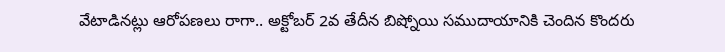వేటాడినట్లు ఆరోపణలు రాగా.. అక్టోబర్ 2వ తేదీన బిష్నోయి సముదాయానికి చెందిన కొందరు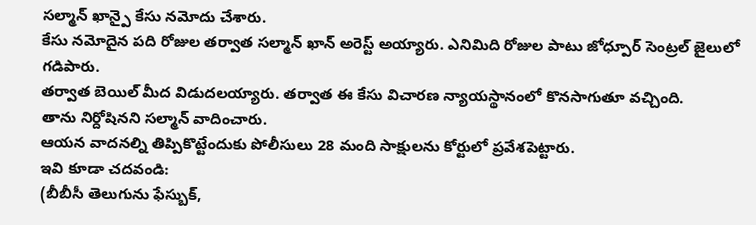సల్మాన్ ఖాన్పై కేసు నమోదు చేశారు.
కేసు నమోదైన పది రోజుల తర్వాత సల్మాన్ ఖాన్ అరెస్ట్ అయ్యారు. ఎనిమిది రోజుల పాటు జోధ్పూర్ సెంట్రల్ జైలులో గడిపారు.
తర్వాత బెయిల్ మీద విడుదలయ్యారు. తర్వాత ఈ కేసు విచారణ న్యాయస్థానంలో కొనసాగుతూ వచ్చింది.
తాను నిర్దోషినని సల్మాన్ వాదించారు.
ఆయన వాదనల్ని తిప్పికొట్టేందుకు పోలీసులు 28 మంది సాక్షులను కోర్టులో ప్రవేశపెట్టారు.
ఇవి కూడా చదవండి:
(బీబీసీ తెలుగును ఫేస్బుక్,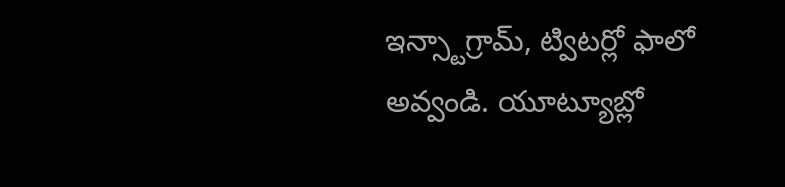ఇన్స్టాగ్రామ్, ట్విటర్లో ఫాలో అవ్వండి. యూట్యూబ్లో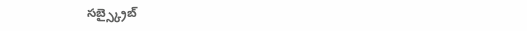సబ్స్క్రైబ్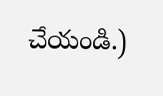చేయండి.)